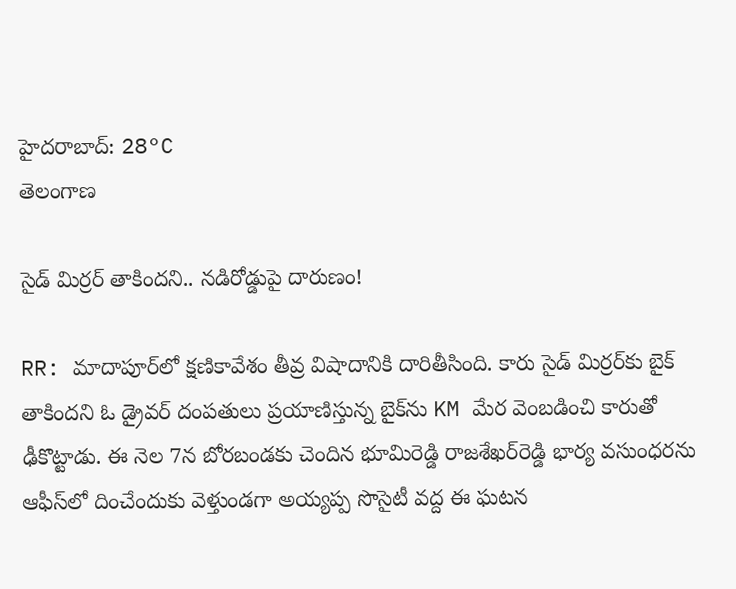హైదరాబాద్: 28°C
తెలంగాణ

సైడ్ మిర్రర్ తాకిందని.. నడిరోడ్డుపై దారుణం!

RR: మాదాపూర్‌లో క్షణికావేశం తీవ్ర విషాదానికి దారితీసింది. కారు సైడ్‌ మిర్రర్‌కు బైక్‌ తాకిందని ఓ డ్రైవర్‌ దంపతులు ప్రయాణిస్తున్న బైక్‌ను KM మేర వెంబడించి కారుతో ఢీకొట్టాడు. ఈ నెల 7న బోరబండకు చెందిన భూమిరెడ్డి రాజశేఖర్‌రెడ్డి భార్య వసుంధరను ఆఫీస్‌లో దించేందుకు వెళ్తుండగా అయ్యప్ప సొసైటీ వద్ద ఈ ఘటన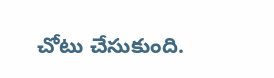చోటు చేసుకుంది.